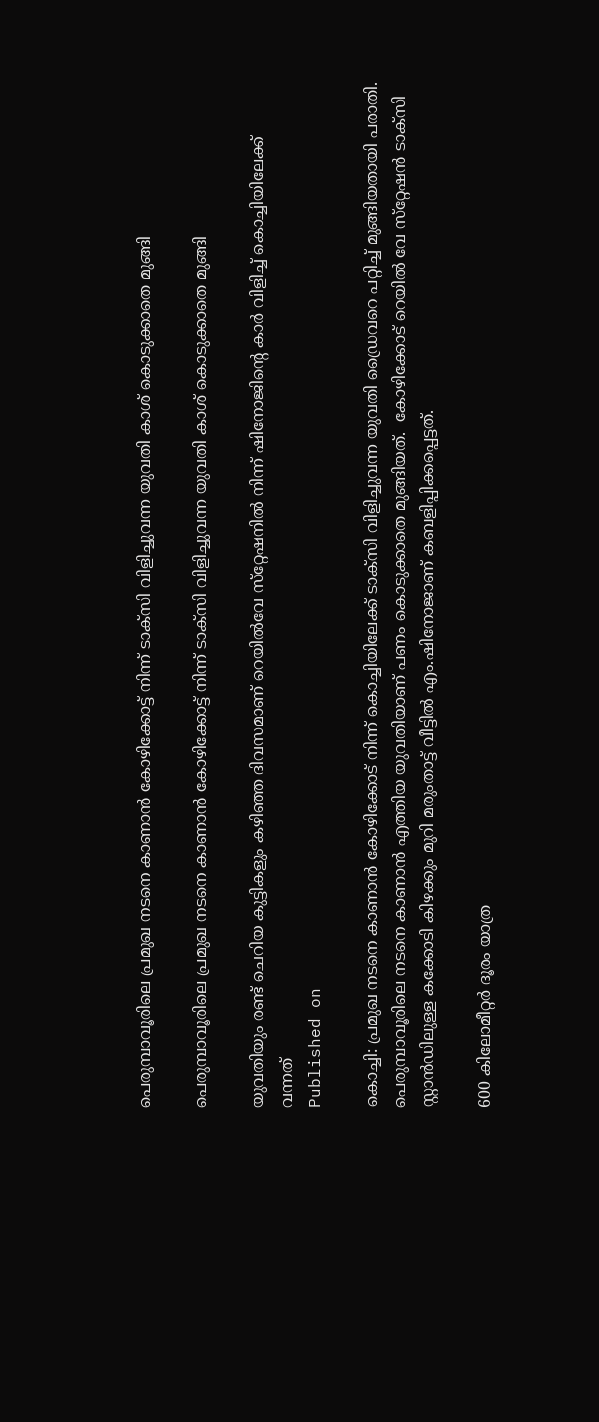പെരുമ്പാവൂരിലെ പ്രമുഖ നടനെ കാണാന്‍ കോഴിക്കോട്ട് നിന്ന് ടാക്‌സി വിളിച്ചുവന്ന യുവതി കാശ് കൊടുക്കാതെ മുങ്ങി

പെരുമ്പാവൂരിലെ പ്രമുഖ നടനെ കാണാന്‍ കോഴിക്കോട്ട് നിന്ന് ടാക്‌സി വിളിച്ചുവന്ന യുവതി കാശ് കൊടുക്കാതെ മുങ്ങി

യുവതിയും രണ്ട് ചെറിയ കുട്ടികളും കഴിഞ്ഞ ദിവസമാണ് റെയില്‍വേ സ്‌റ്റേഷനില്‍ നിന്ന് ഷിനോജിന്റെ കാര്‍ വിളിച്ച് കൊച്ചിയിലേക്ക് വന്നത്
Published on

കൊച്ചി: പ്രമുഖ നടനെ കാണാന്‍ കോഴിക്കോട് നിന്ന് കൊച്ചിയിലേക്ക് ടാക്‌സി വിളിച്ചുവന്ന യുവതി ഡ്രൈവറെ പറ്റിച്ച് മുങ്ങിയതായി പരാതി. പെരുമ്പാവൂരിലെ നടനെ കാണാന്‍ എത്തിയ യുവതിയാണ് പണം കൊടുക്കാതെ മുങ്ങിയത്.  കോഴിക്കോട് റെയില്‍ വേ സ്‌റ്റേഷന്‍ ടാക്‌സി സ്റ്റാന്‍ഡിലുള്ള കക്കോടി കിഴക്കും മുറി മരുംതാട്ട് വീട്ടില്‍ എം.ഷിനോജാണ് കബളിപ്പിക്കപ്പെട്ടത്.

600 കിലോമീറ്റര്‍ ദൂരം യാത്ര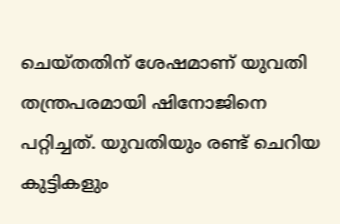ചെയ്തതിന് ശേഷമാണ് യുവതി തന്ത്രപരമായി ഷിനോജിനെ പറ്റിച്ചത്. യുവതിയും രണ്ട് ചെറിയ കുട്ടികളും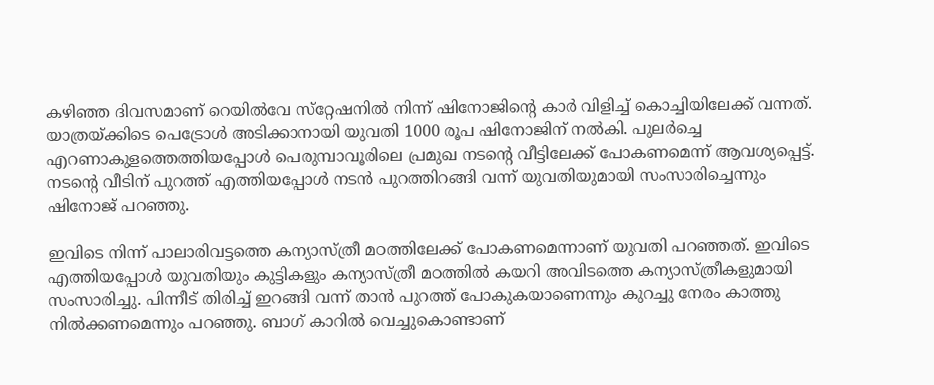കഴിഞ്ഞ ദിവസമാണ് റെയില്‍വേ സ്‌റ്റേഷനില്‍ നിന്ന് ഷിനോജിന്റെ കാര്‍ വിളിച്ച് കൊച്ചിയിലേക്ക് വന്നത്. യാത്രയ്ക്കിടെ പെട്രോള്‍ അടിക്കാനായി യുവതി 1000 രൂപ ഷിനോജിന് നല്‍കി. പുലര്‍ച്ചെ എറണാകുളത്തെത്തിയപ്പോള്‍ പെരുമ്പാവൂരിലെ പ്രമുഖ നടന്റെ വീട്ടിലേക്ക് പോകണമെന്ന് ആവശ്യപ്പെട്ട്. നടന്റെ വീടിന് പുറത്ത് എത്തിയപ്പോള്‍ നടന്‍ പുറത്തിറങ്ങി വന്ന് യുവതിയുമായി സംസാരിച്ചെന്നും ഷിനോജ് പറഞ്ഞു.

ഇവിടെ നിന്ന് പാലാരിവട്ടത്തെ കന്യാസ്ത്രീ മഠത്തിലേക്ക് പോകണമെന്നാണ് യുവതി പറഞ്ഞത്. ഇവിടെ എത്തിയപ്പോള്‍ യുവതിയും കുട്ടികളും കന്യാസ്ത്രീ മഠത്തില്‍ കയറി അവിടത്തെ കന്യാസ്ത്രീകളുമായി സംസാരിച്ചു. പിന്നീട് തിരിച്ച് ഇറങ്ങി വന്ന് താന്‍ പുറത്ത് പോകുകയാണെന്നും കുറച്ചു നേരം കാത്തു നില്‍ക്കണമെന്നും പറഞ്ഞു. ബാഗ് കാറില്‍ വെച്ചുകൊണ്ടാണ്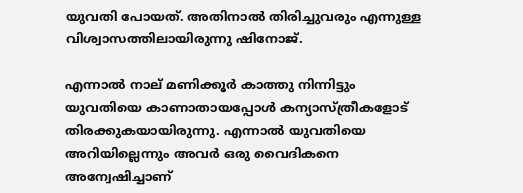യുവതി പോയത്. അതിനാല്‍ തിരിച്ചുവരും എന്നുള്ള വിശ്വാസത്തിലായിരുന്നു ഷിനോജ്.

എന്നാല്‍ നാല് മണിക്കൂര്‍ കാത്തു നിന്നിട്ടും യുവതിയെ കാണാതായപ്പോള്‍ കന്യാസ്ത്രീകളോട് തിരക്കുകയായിരുന്നു. എന്നാല്‍ യുവതിയെ അറിയില്ലെന്നും അവര്‍ ഒരു വൈദികനെ അന്വേഷിച്ചാണ്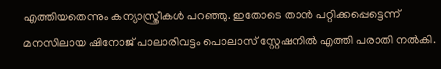എത്തിയതെന്നും കന്യാസ്ത്രീകള്‍ പറഞ്ഞു. ഇതോടെ താന്‍ പറ്റിക്കപ്പെട്ടെന്ന് മനസിലായ ഷിനോജ് പാലാരിവട്ടം പൊലാസ് സ്റ്റേഷനില്‍ എത്തി പരാതി നല്‍കി.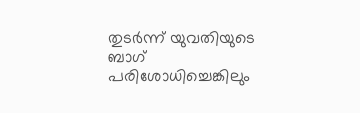തുടര്‍ന്ന് യുവതിയുടെ ബാഗ് പരിശോധിച്ചെങ്കിലും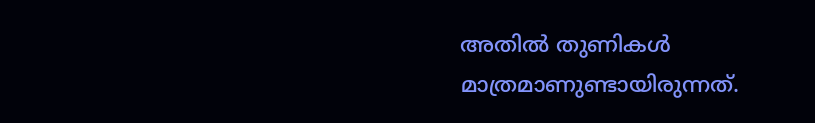അതില്‍ തുണികള്‍ മാത്രമാണുണ്ടായിരുന്നത്.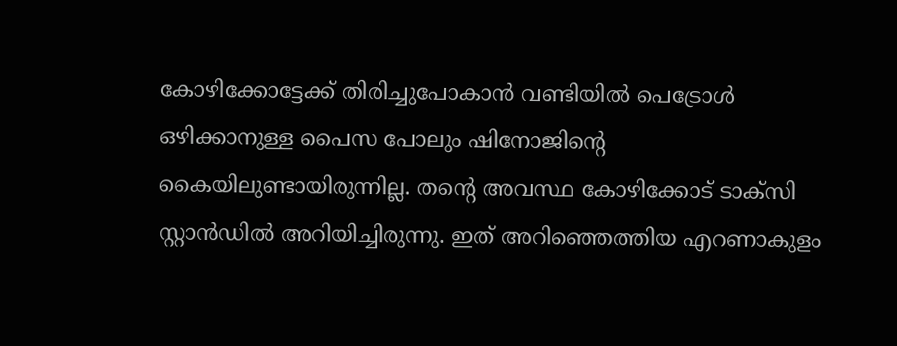കോഴിക്കോട്ടേക്ക് തിരിച്ചുപോകാന്‍ വണ്ടിയില്‍ പെട്രോള്‍ ഒഴിക്കാനുള്ള പൈസ പോലും ഷിനോജിന്റെ കൈയിലുണ്ടായിരുന്നില്ല. തന്റെ അവസ്ഥ കോഴിക്കോട് ടാക്‌സി സ്റ്റാന്‍ഡില്‍ അറിയിച്ചിരുന്നു. ഇത് അറിഞ്ഞെത്തിയ എറണാകുളം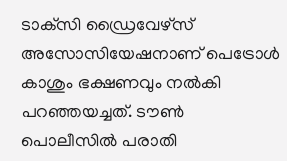ടാക്‌സി ഡ്രൈവേഴ്‌സ് അസോസിയേഷനാണ് പെട്രോള്‍ കാശും ഭക്ഷണവും നല്‍കി പറഞ്ഞയച്ചത്. ടൗണ്‍ പൊലീസില്‍ പരാതി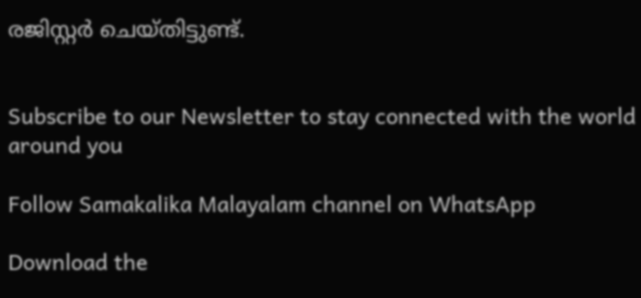രജിസ്റ്റര്‍ ചെയ്തിട്ടുണ്ട്.


Subscribe to our Newsletter to stay connected with the world around you

Follow Samakalika Malayalam channel on WhatsApp

Download the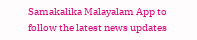Samakalika Malayalam App to follow the latest news updates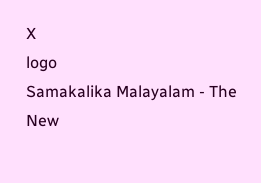X
logo
Samakalika Malayalam - The New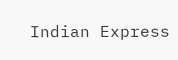Indian Express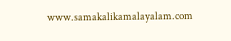www.samakalikamalayalam.com